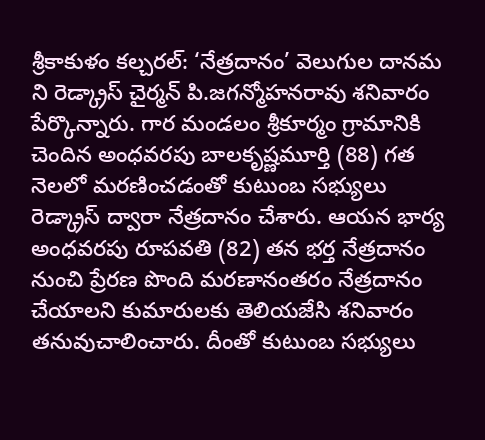శ్రీకాకుళం కల్చరల్: ‘నేత్రదానం’ వెలుగుల దానమ ని రెడ్క్రాస్ చైర్మన్ పి.జగన్మోహనరావు శనివారం పేర్కొన్నారు. గార మండలం శ్రీకూర్మం గ్రామానికి చెందిన అంధవరపు బాలకృష్ణమూర్తి (88) గత నెలలో మరణించడంతో కుటుంబ సభ్యులు రెడ్క్రాస్ ద్వారా నేత్రదానం చేశారు. ఆయన భార్య అంధవరపు రూపవతి (82) తన భర్త నేత్రదానం నుంచి ప్రేరణ పొంది మరణానంతరం నేత్రదానం చేయాలని కుమారులకు తెలియజేసి శనివారం తనువుచాలించారు. దీంతో కుటుంబ సభ్యులు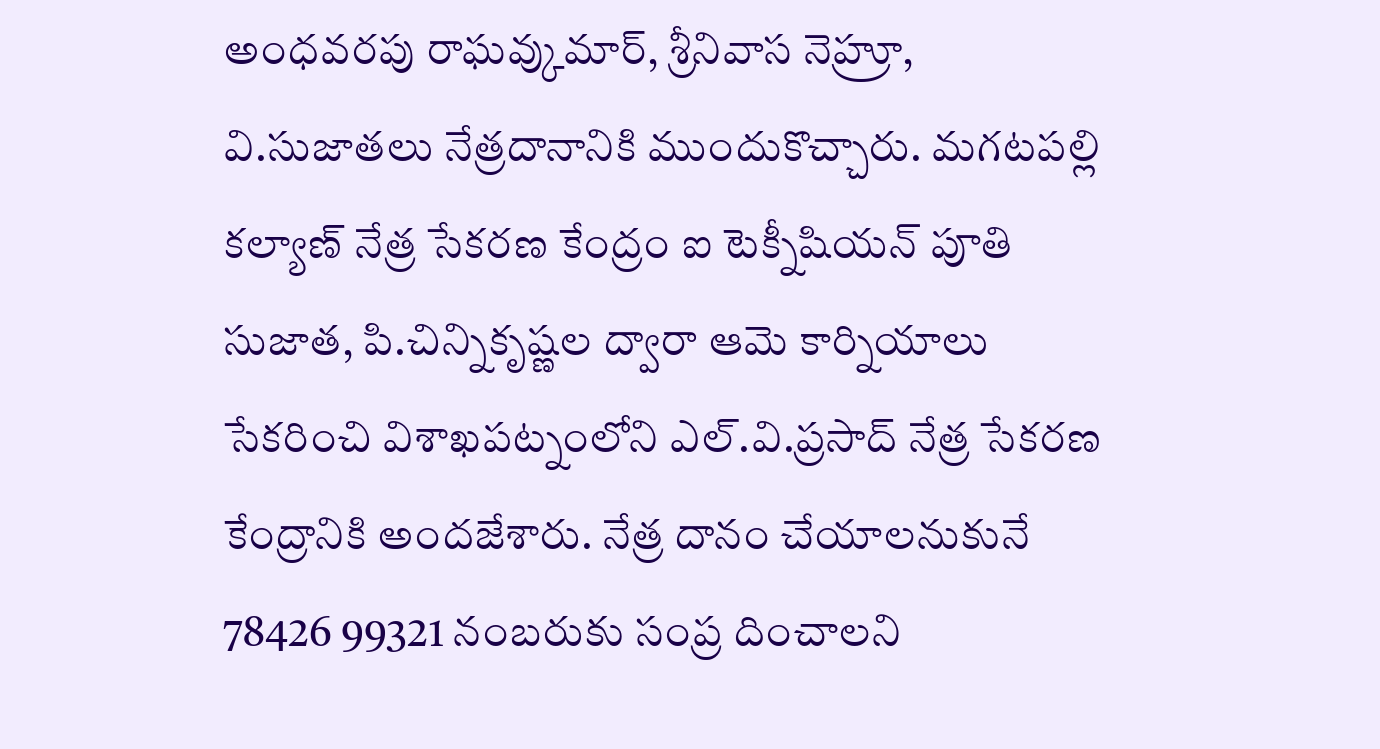అంధవరపు రాఘవ్కుమార్, శ్రీనివాస నెహ్రూ, వి.సుజాతలు నేత్రదానానికి ముందుకొచ్చారు. మగటపల్లి కల్యాణ్ నేత్ర సేకరణ కేంద్రం ఐ టెక్నీషియన్ పూతి సుజాత, పి.చిన్నికృష్ణల ద్వారా ఆమె కార్నియాలు సేకరించి విశాఖపట్నంలోని ఎల్.వి.ప్రసాద్ నేత్ర సేకరణ కేంద్రానికి అందజేశారు. నేత్ర దానం చేయాలనుకునే 78426 99321 నంబరుకు సంప్ర దించాలని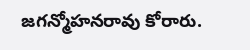జగన్మోహనరావు కోరారు.